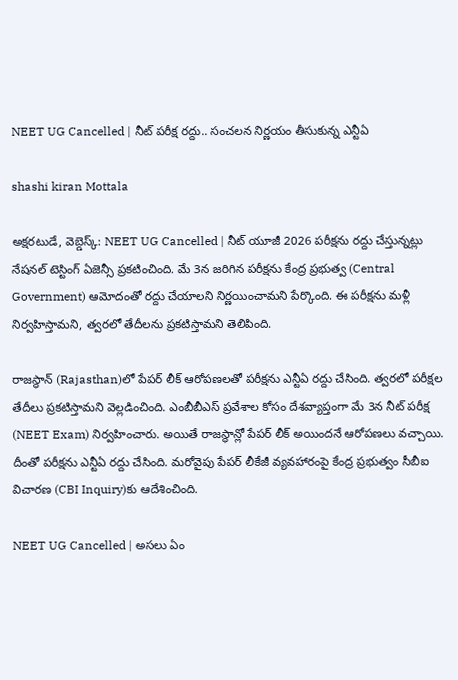NEET UG Cancelled | నీట్ పరీక్ష రద్దు.. సంచలన నిర్ణయం తీసుకున్న ఎన్టీఏ

shashi kiran Mottala

అక్షరటుడే, వెబ్డెస్క్: NEET UG Cancelled | నీట్ యూజీ 2026 పరీక్షను రద్దు చేస్తున్నట్లు నేషనల్ టెస్టింగ్ ఏజెన్సీ ప్రకటించింది. మే 3న జరిగిన పరీక్షను కేంద్ర ప్రభుత్వ (Central Government) ఆమోదంతో రద్దు చేయాలని నిర్ణయించామని పేర్కొంది. ఈ పరీక్షను మళ్లీ నిర్వహిస్తామని, త్వరలో తేదీలను ప్రకటిస్తామని తెలిపింది.

రాజస్థాన్ (Rajasthan)లో పేపర్ లీక్ ఆరోపణలతో పరీక్షను ఎన్టీఏ రద్దు చేసింది. త్వరలో పరీక్షల తేదీలు ప్రకటిస్తామని వెల్లడించింది. ఎంబీబీఎస్ ప్రవేశాల కోసం దేశవ్యాప్తంగా మే 3న నీట్ పరీక్ష (NEET Exam) నిర్వహించారు. అయితే రాజస్థాన్లో పేపర్ లీక్ అయిందనే ఆరోపణలు వచ్చాయి. దీంతో పరీక్షను ఎన్టీఏ రద్దు చేసింది. మరోవైపు పేపర్ లీకేజీ వ్యవహారంపై కేంద్ర ప్రభుత్వం సీబీఐ విచారణ (CBI Inquiry)కు ఆదేశించింది.

NEET UG Cancelled | అసలు ఏం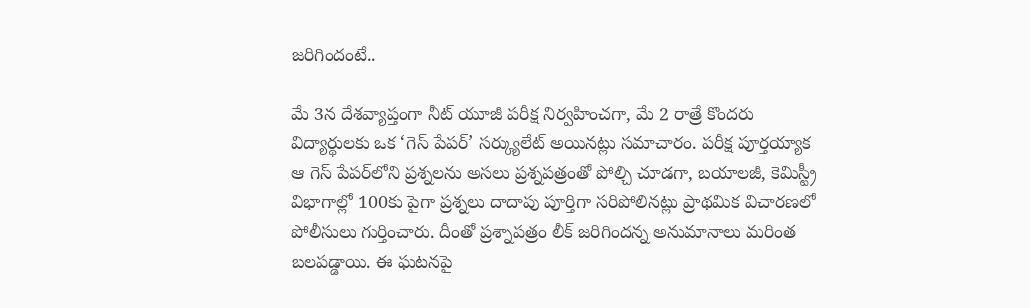జరిగిందంటే..

మే 3న దేశవ్యాప్తంగా నీట్ యూజీ పరీక్ష నిర్వహించగా, మే 2 రాత్రే కొందరు విద్యార్థులకు ఒక ‘గెస్ పేపర్’ సర్క్యులేట్ అయినట్లు సమాచారం. పరీక్ష పూర్తయ్యాక ఆ గెస్ పేపర్‌లోని ప్రశ్నలను అసలు ప్రశ్నపత్రంతో పోల్చి చూడగా, బయాలజీ, కెమిస్ట్రీ విభాగాల్లో 100కు పైగా ప్రశ్నలు దాదాపు పూర్తిగా సరిపోలినట్లు ప్రాథమిక విచారణలో పోలీసులు గుర్తించారు. దీంతో ప్రశ్నాపత్రం లీక్ జరిగిందన్న అనుమానాలు మరింత బలపడ్డాయి. ఈ ఘటనపై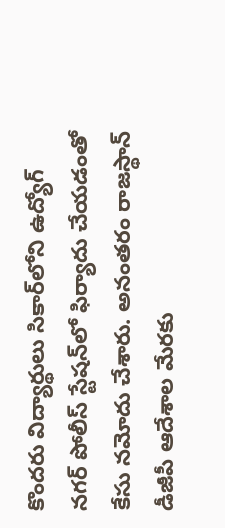కొందరు విద్యార్థులు సికార్‌లోని ఉద్యోగ్ నగర్ పోలీస్ స్టేషన్‌లో ఫిర్యాదు చేయడంతో కేసు నమోదు చేశారు. అనంతరం రాజస్థాన్ డీజీపీ ఆదేశాల మేరకు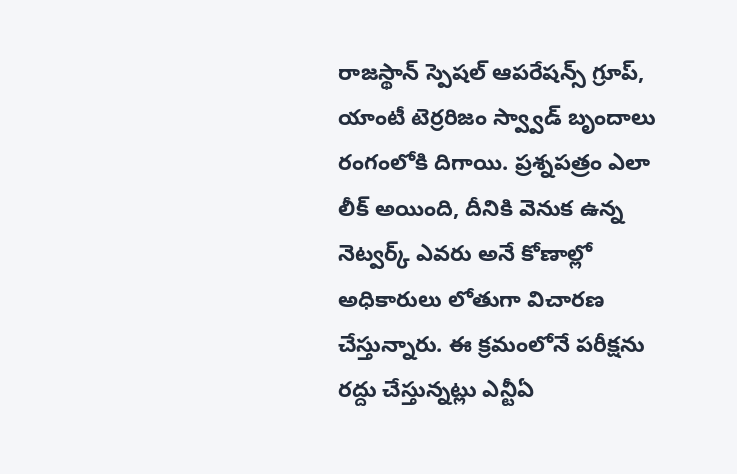రాజస్థాన్ స్పెషల్ ఆపరేషన్స్ గ్రూప్, యాంటీ టెర్ర‌రిజం స్వ్వాడ్ బృందాలు రంగంలోకి దిగాయి. ప్రశ్నపత్రం ఎలా లీక్ అయింది, దీనికి వెనుక ఉన్న నెట్వర్క్ ఎవరు అనే కోణాల్లో అధికారులు లోతుగా విచారణ చేస్తున్నారు. ఈ క్రమంలోనే పరీక్షను రద్దు చేస్తున్నట్లు ఎన్టీఏ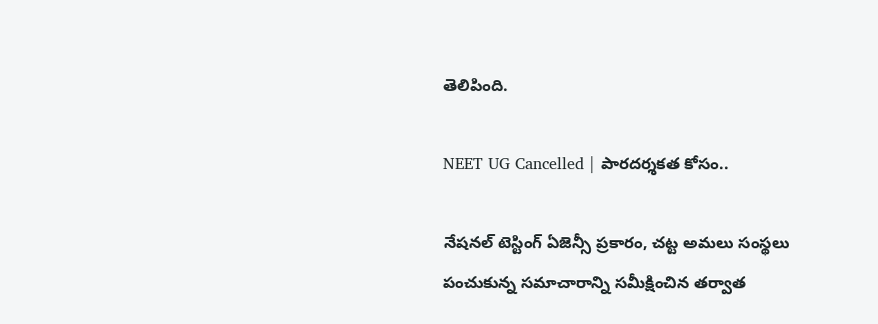తెలిపింది.

NEET UG Cancelled | పారదర్శకత కోసం..

నేషనల్ టెస్టింగ్ ఏజెన్సీ ప్రకారం, చట్ట అమలు సంస్థలు పంచుకున్న సమాచారాన్ని సమీక్షించిన తర్వాత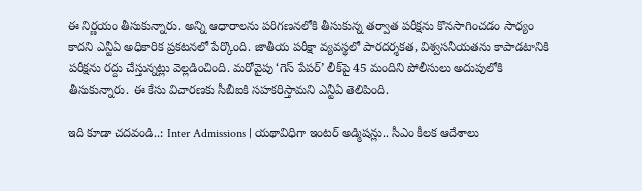ఈ నిర్ణయం తీసుకున్నారు. అన్ని ఆధారాలను పరిగణనలోకి తీసుకున్న తర్వాత పరీక్షను కొనసాగించడం సాధ్యం కాదని ఎన్టీఏ అధికారిక ప్రకటనలో పేర్కొంది. జాతీయ పరీక్షా వ్యవస్థలో పారదర్శకత, విశ్వసనీయతను కాపాడటానికి పరీక్షను రద్దు చేస్తున్నట్లు వెల్లడించింది. మరోవైపు ‘గెస్ పేపర్’ లీక్‌పై 45 మందిని పోలీసులు అదుపులోకి తీసుకున్నారు. ఈ కేసు విచారణకు సీబీఐకి సహకరిస్తామని ఎన్టీఏ తెలిపింది.

ఇది కూడా చదవండి..: Inter Admissions | య‌థావిధిగా ఇంట‌ర్ అడ్మిష‌న్లు.. సీఎం కీలక ఆదేశాలు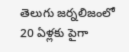తెలుగు జర్నలిజంలో 20 ఏళ్లకు పైగా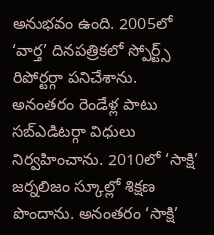అనుభవం ఉంది. 2005లో ‘వార్త’ దినపత్రికలో స్పోర్ట్స్ రిపోర్టర్గా పనిచేశాను. అనంతరం రెండేళ్ల పాటు సబ్ఎడిటర్గా విధులు నిర్వహించాను. 2010లో ‘సాక్షి’ జర్నలిజం స్కూల్లో శిక్షణ పొందాను. అనంతరం ‘సాక్షి’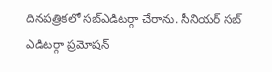దినపత్రికలో సబ్ఎడిటర్గా చేరాను. సీనియర్ సబ్ ఎడిటర్గా ప్రమోషన్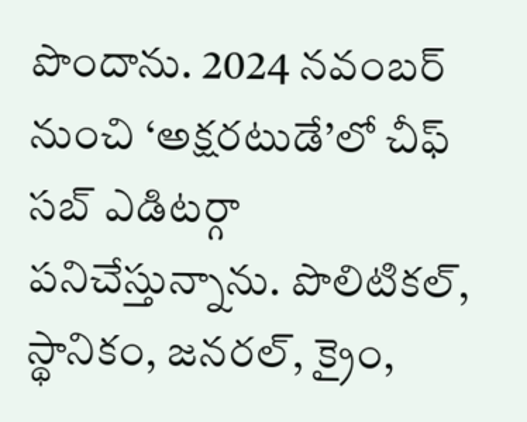పొందాను. 2024 నవంబర్ నుంచి ‘అక్షరటుడే’లో చీఫ్ సబ్ ఎడిటర్గా పనిచేస్తున్నాను. పొలిటికల్, స్థానికం, జనరల్, క్రైం,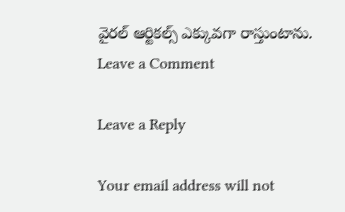వైరల్ ఆర్టికల్స్ ఎక్కువగా రాస్తుంటాను.
Leave a Comment

Leave a Reply

Your email address will not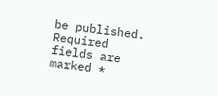be published. Required fields are marked *